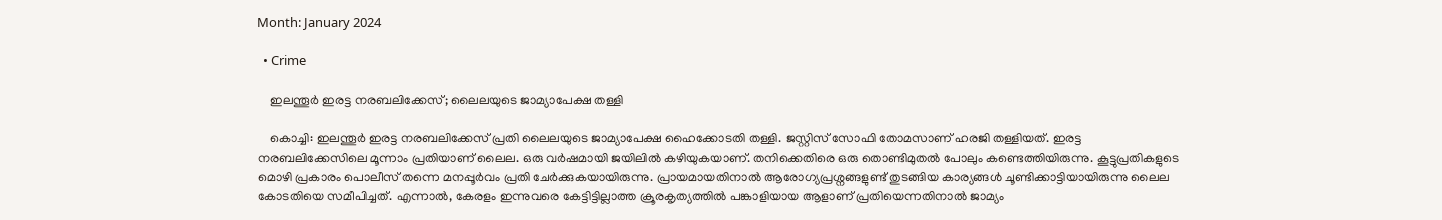Month: January 2024

  • Crime

    ഇലന്തൂര്‍ ഇരട്ട നരബലിക്കേസ്; ലൈലയുടെ ജാമ്യാപേക്ഷ തള്ളി

    കൊച്ചി: ഇലന്തൂര്‍ ഇരട്ട നരബലിക്കേസ് പ്രതി ലൈലയുടെ ജാമ്യാപേക്ഷ ഹൈക്കോടതി തള്ളി. ജസ്റ്റിസ് സോഫി തോമസാണ് ഹരജി തള്ളിയത്. ഇരട്ട നരബലിക്കേസിലെ മൂന്നാം പ്രതിയാണ് ലൈല. ഒരു വര്‍ഷമായി ജയിലില്‍ കഴിയുകയാണ്. തനിക്കെതിരെ ഒരു തൊണ്ടിമുതല്‍ പോലും കണ്ടെത്തിയിരുന്നു. കൂട്ടുപ്രതികളുടെ മൊഴി പ്രകാരം പൊലീസ് തന്നെ മനപ്പൂര്‍വം പ്രതി ചേര്‍ക്കുകയായിരുന്നു. പ്രായമായതിനാല്‍ ആരോഗ്യപ്രശ്നങ്ങളുണ്ട് തുടങ്ങിയ കാര്യങ്ങള്‍ ചൂണ്ടിക്കാട്ടിയായിരുന്നു ലൈല കോടതിയെ സമീപിച്ചത്. എന്നാല്‍, കേരളം ഇന്നുവരെ കേട്ടിട്ടില്ലാത്ത ക്രൂരകൃത്യത്തില്‍ പങ്കാളിയായ ആളാണ് പ്രതിയെന്നതിനാല്‍ ജാമ്യം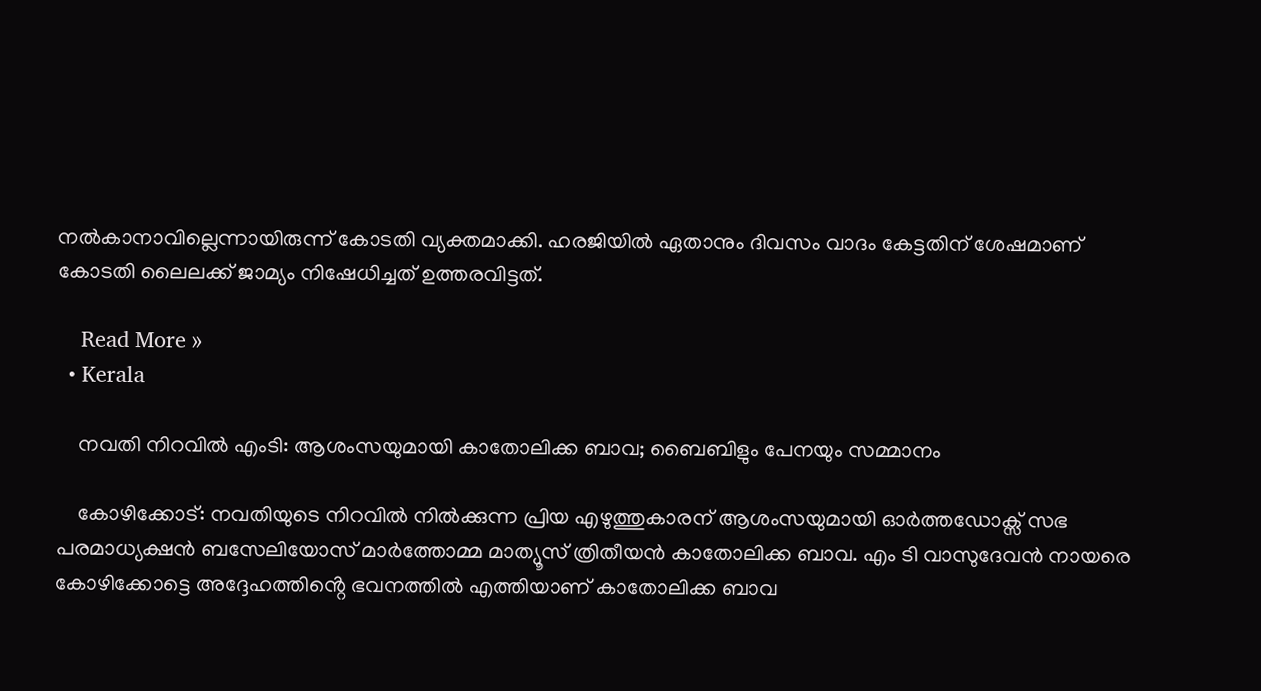നല്‍കാനാവില്ലെന്നായിരുന്ന് കോടതി വ്യക്തമാക്കി. ഹരജിയില്‍ ഏതാനും ദിവസം വാദം കേട്ടതിന് ശേഷമാണ് കോടതി ലൈലക്ക് ജാമ്യം നിഷേധിച്ചത് ഉത്തരവിട്ടത്.

    Read More »
  • Kerala

    നവതി നിറവില്‍ എംടി: ആശംസയുമായി കാതോലിക്ക ബാവ; ബൈബിളും പേനയും സമ്മാനം

    കോഴിക്കോട്: നവതിയുടെ നിറവില്‍ നില്‍ക്കുന്ന പ്രിയ എഴുത്തുകാരന് ആശംസയുമായി ഓർത്തഡോക്സ് സഭ പരമാധ്യക്ഷൻ ബസേലിയോസ് മാർത്തോമ്മ മാത്യൂസ് ത്രിതീയൻ കാതോലിക്ക ബാവ. എം ടി വാസുദേവൻ നായരെ കോഴിക്കോട്ടെ അദ്ദേഹത്തിൻ്റെ ഭവനത്തില്‍ എത്തിയാണ് കാതോലിക്ക ബാവ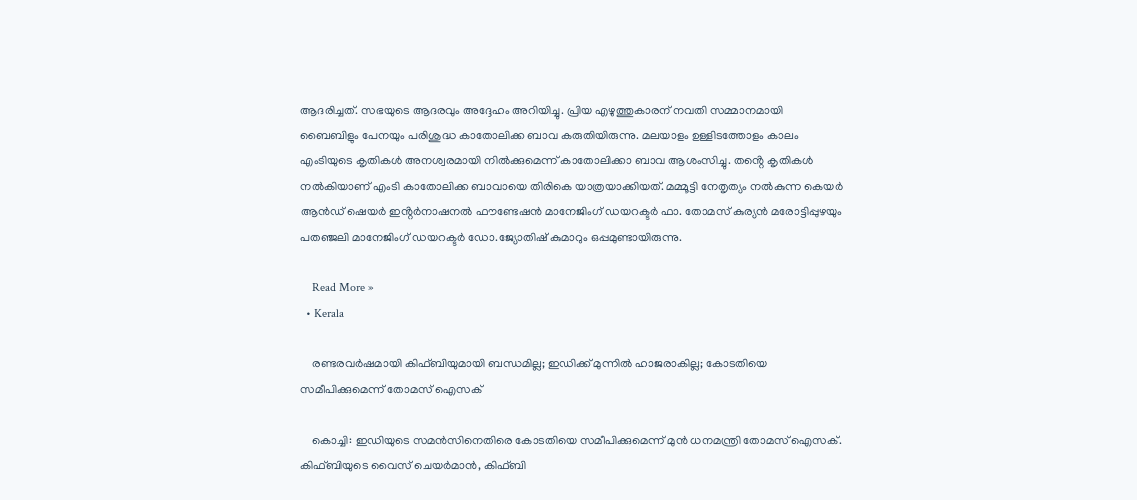ആദരിച്ചത്. സഭയുടെ ആദരവും അദ്ദേഹം അറിയിച്ചു. പ്രിയ എഴുത്തുകാരന് നവതി സമ്മാനമായി ബൈബിളും പേനയും പരിശുദ്ധ കാതോലിക്ക ബാവ കരുതിയിരുന്നു. മലയാളം ഉള്ളിടത്തോളം കാലം എംടിയുടെ കൃതികള്‍ അനശ്വരമായി നില്‍ക്കുമെന്ന് കാതോലിക്കാ ബാവ ആശംസിച്ചു. തൻ്റെ കൃതികള്‍ നല്‍കിയാണ് എംടി കാതോലിക്ക ബാവായെ തിരികെ യാത്രയാക്കിയത്. മമ്മൂട്ടി നേതൃത്യം നല്‍കുന്ന കെയർ ആൻഡ് ഷെയർ ഇൻ്റർനാഷനല്‍ ഫൗണ്ടേഷൻ മാനേജിംഗ് ഡയറക്ടർ ഫാ. തോമസ് കുര്യൻ മരോട്ടിപ്പുഴയും പതഞ്ജലി മാനേജിംഗ് ഡയറക്ടർ ഡോ.ജ്യോതിഷ് കുമാറും ഒപ്പമുണ്ടായിരുന്നു.

    Read More »
  • Kerala

    രണ്ടരവര്‍ഷമായി കിഫ്ബിയുമായി ബന്ധമില്ല; ഇഡിക്ക് മുന്നില്‍ ഹാജരാകില്ല; കോടതിയെ സമീപിക്കുമെന്ന് തോമസ് ഐസക്

    കൊച്ചി: ഇഡിയുടെ സമന്‍സിനെതിരെ കോടതിയെ സമീപിക്കുമെന്ന് മുന്‍ ധനമന്ത്രി തോമസ് ഐസക്. കിഫ്ബിയുടെ വൈസ് ചെയര്‍മാന്‍, കിഫ്ബി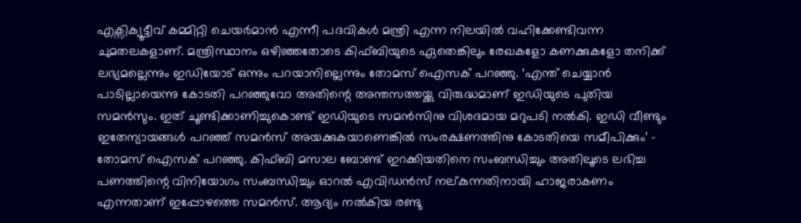എക്സിക്യൂട്ടീവ് കമ്മിറ്റി ചെയര്‍മാന്‍ എന്നീ പദവികള്‍ മന്ത്രി എന്ന നിലയില്‍ വഹിക്കേണ്ടിവന്ന ചുമതലകളാണ്. മന്ത്രിസ്ഥാനം ഒഴിഞ്ഞതോടെ കിഫ്ബിയുടെ ഏതെങ്കിലും രേഖകളോ കണക്കുകളോ തനിക്ക് ലഭ്യമല്ലെന്നും ഇഡിയോട് ഒന്നും പറയാനില്ലെന്നും തോമസ് ഐസക് പറഞ്ഞു. ‘എന്ത് ചെയ്യാന്‍ പാടില്ലായെന്നു കോടതി പറഞ്ഞുവോ അതിന്റെ അന്തസത്തയ്ക്കു വിരുദ്ധമാണ് ഇഡിയുടെ പുതിയ സമന്‍സും. ഇത് ചൂണ്ടിക്കാണിച്ചുകൊണ്ട് ഇഡിയുടെ സമന്‍സിനു വിശദമായ മറുപടി നല്‍കി. ഇഡി വീണ്ടും ഇതേന്യായങ്ങള്‍ പറഞ്ഞ് സമന്‍സ് അയക്കുകയാണെങ്കില്‍ സംരക്ഷണത്തിനു കോടതിയെ സമീപിക്കും’ – തോമസ് ഐസക് പറഞ്ഞു. കിഫ്ബി മസാല ബോണ്ട് ഇറക്കിയതിനെ സംബന്ധിച്ചും അതിലൂടെ ലഭിച്ച പണത്തിന്റെ വിനിയോഗം സംബന്ധിച്ചും ഓറല്‍ എവിഡന്‍സ് നല്കുന്നതിനായി ഹാജരാകണം എന്നതാണ് ഇപ്പോഴത്തെ സമന്‍സ്. ആദ്യം നല്‍കിയ രണ്ടു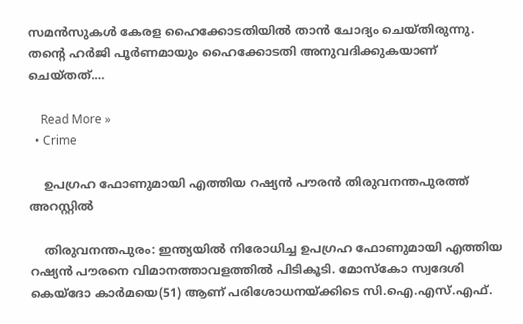സമന്‍സുകള്‍ കേരള ഹൈക്കോടതിയില്‍ താന്‍ ചോദ്യം ചെയ്തിരുന്നു. തന്റെ ഹര്‍ജി പൂര്‍ണമായും ഹൈക്കോടതി അനുവദിക്കുകയാണ് ചെയ്തത്.…

    Read More »
  • Crime

    ഉപഗ്രഹ ഫോണുമായി എത്തിയ റഷ്യന്‍ പൗരന്‍ തിരുവനന്തപുരത്ത് അറസ്റ്റില്‍

    തിരുവനന്തപുരം: ഇന്ത്യയില്‍ നിരോധിച്ച ഉപഗ്രഹ ഫോണുമായി എത്തിയ റഷ്യന്‍ പൗരനെ വിമാനത്താവളത്തില്‍ പിടികൂടി. മോസ്‌കോ സ്വദേശി കെയ്‌ദോ കാര്‍മയെ(51) ആണ് പരിശോധനയ്ക്കിടെ സി.ഐ.എസ്.എഫ്.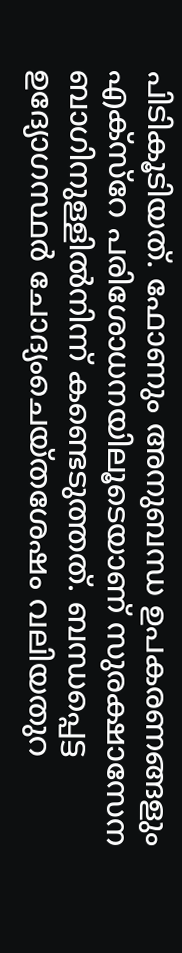പിടികൂടിയത്. ഫോണും അനുബന്ധ ഉപകരണങ്ങളും എക്സ്‌റേ പരിശോധനയിലൂടെയാണ് സുരക്ഷാസേന ബാഗിനുള്ളില്‍നിന്ന് കണ്ടെടുത്തത്. ബന്ധപ്പെട്ട ഉദ്യോഗസ്ഥര്‍ ചോദ്യംചെയ്തശേഷം വലിയതുറ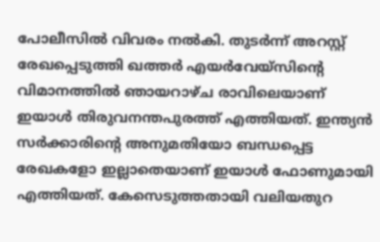പോലീസില്‍ വിവരം നല്‍കി. തുടര്‍ന്ന് അറസ്റ്റ് രേഖപ്പെടുത്തി ഖത്തര്‍ എയര്‍വേയ്‌സിന്റെ വിമാനത്തില്‍ ഞായറാഴ്ച രാവിലെയാണ് ഇയാള്‍ തിരുവനന്തപുരത്ത് എത്തിയത്. ഇന്ത്യന്‍ സര്‍ക്കാരിന്റെ അനുമതിയോ ബന്ധപ്പെട്ട രേഖകളോ ഇല്ലാതെയാണ് ഇയാള്‍ ഫോണുമായി എത്തിയത്. കേസെടുത്തതായി വലിയതുറ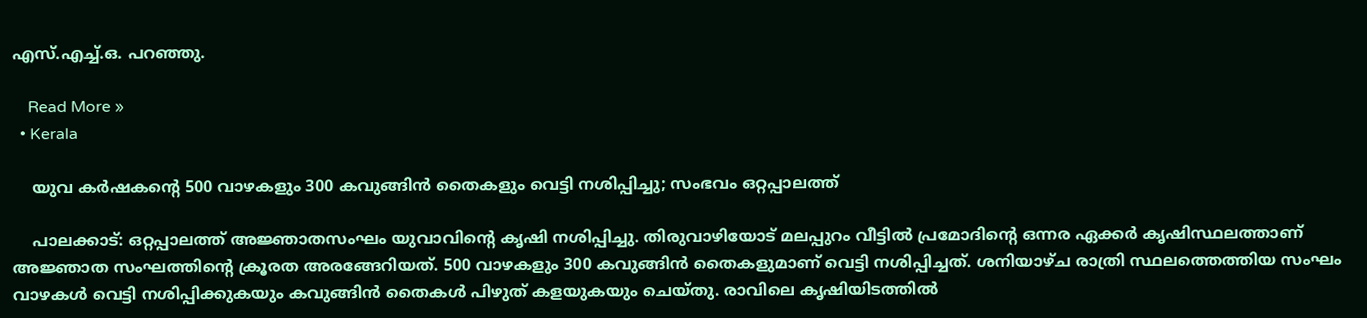എസ്.എച്ച്.ഒ. പറഞ്ഞു.

    Read More »
  • Kerala

    യുവ കർഷകന്റെ 500 വാഴകളും 300 കവുങ്ങിന്‍ തൈകളും വെട്ടി നശിപ്പിച്ചു; സംഭവം ഒറ്റപ്പാലത്ത്

    പാലക്കാട്: ഒറ്റപ്പാലത്ത് അജ്ഞാതസംഘം യുവാവിന്റെ കൃഷി നശിപ്പിച്ചു. തിരുവാഴിയോട് മലപ്പുറം വീട്ടില്‍ പ്രമോദിന്റെ ഒന്നര ഏക്കര്‍ കൃഷിസ്ഥലത്താണ് അജ്ഞാത സംഘത്തിന്റെ ക്രൂരത അരങ്ങേറിയത്. 500 വാഴകളും 300 കവുങ്ങിന്‍ തൈകളുമാണ് വെട്ടി നശിപ്പിച്ചത്. ശനിയാഴ്ച രാത്രി സ്ഥലത്തെത്തിയ സംഘം വാഴകള്‍ വെട്ടി നശിപ്പിക്കുകയും കവുങ്ങിന്‍ തൈകള്‍ പിഴുത് കളയുകയും ചെയ്തു. രാവിലെ കൃഷിയിടത്തില്‍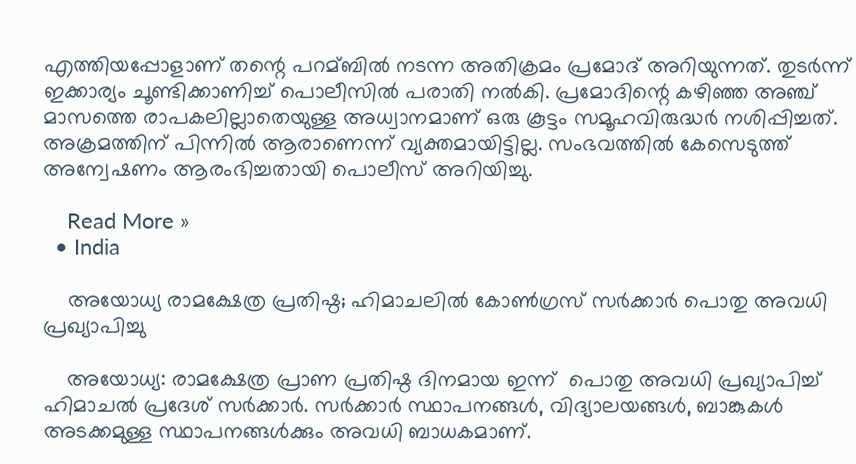എത്തിയപ്പോളാണ് തന്റെ പറമ്ബില്‍ നടന്ന അതിക്രമം പ്രമോദ് അറിയുന്നത്. തുടര്‍ന്ന് ഇക്കാര്യം ചൂണ്ടിക്കാണിച്ച്‌ പൊലീസില്‍ പരാതി നല്‍കി. പ്രമോദിന്റെ കഴിഞ്ഞ അഞ്ച് മാസത്തെ രാപകലില്ലാതെയുള്ള അധ്വാനമാണ് ഒരു കൂട്ടം സമൂഹവിരുദ്ധര്‍ നശിപ്പിച്ചത്. അക്രമത്തിന് പിന്നില്‍ ആരാണെന്ന് വ്യക്തമായിട്ടില്ല. സംഭവത്തില്‍ കേസെടുത്ത് അന്വേഷണം ആരംഭിച്ചതായി പൊലീസ് അറിയിച്ചു.

    Read More »
  • India

    അയോധ്യ രാമക്ഷേത്ര പ്രതിഷ്ഠ; ഹിമാചലില്‍ കോണ്‍ഗ്രസ് സര്‍ക്കാര്‍ പൊതു അവധി പ്രഖ്യാപിച്ചു

    അയോധ്യ: രാമക്ഷേത്ര പ്രാണ പ്രതിഷ്ഠ ദിനമായ ഇന്ന്  പൊതു അവധി പ്രഖ്യാപിച്ച്‌ ഹിമാചല്‍ പ്രദേശ് സർക്കാർ. സർക്കാർ സ്ഥാപനങ്ങള്‍, വിദ്യാലയങ്ങള്‍, ബാങ്കുകള്‍ അടക്കമുള്ള സ്ഥാപനങ്ങള്‍ക്കും അവധി ബാധകമാണ്.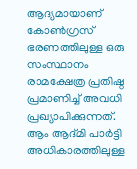ആദ്യമായാണ് കോണ്‍ഗ്രസ് ഭരണത്തിലുള്ള ഒരു സംസ്ഥാനം രാമക്ഷേത്ര പ്രതിഷ്ഠ പ്രമാണിച്ച്‌ അവധി പ്രഖ്യാപിക്കുന്നത്. ആം ആദ്മി പാർട്ടി അധികാരത്തിലുള്ള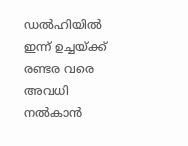ഡല്‍ഹിയില്‍ ഇന്ന് ഉച്ചയ്ക്ക് രണ്ടര വരെ അവധി നല്‍കാൻ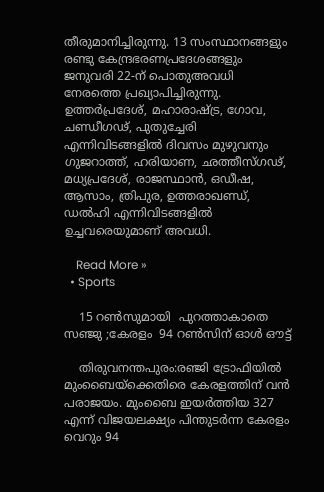തീരുമാനിച്ചിരുന്നു. 13 സംസ്ഥാനങ്ങളും രണ്ടു കേന്ദ്രഭരണപ്രദേശങ്ങളും ജനുവരി 22-ന് പൊതുഅവധി നേരത്തെ പ്രഖ്യാപിച്ചിരുന്നു. ഉത്തര്‍പ്രദേശ്, മഹാരാഷ്ട്ര, ഗോവ, ചണ്ഡീഗഢ്, പുതുച്ചേരി എന്നിവിടങ്ങളില്‍ ദിവസം മുഴുവനും ഗുജറാത്ത്, ഹരിയാണ, ഛത്തീസ്ഗഢ്, മധ്യപ്രദേശ്, രാജസ്ഥാന്‍, ഒഡീഷ, ആസാം, ത്രിപുര, ഉത്തരാഖണ്ഡ്, ഡല്‍ഹി എന്നിവിടങ്ങളില്‍ ഉച്ചവരെയുമാണ് അവധി.

    Read More »
  • Sports

    15 റണ്‍സുമായി  പുറത്താകാതെ സഞ്ജു ;കേരളം  94 റണ്‍സിന് ഓള്‍ ഔട്ട്

    തിരുവനന്തപുരം:രഞ്ജി ട്രോഫിയില്‍ മുംബൈയ്ക്കെതിരെ കേരളത്തിന് വൻ പരാജയം. മുംബൈ ഇയർത്തിയ 327 എന്ന് വിജയലക്ഷ്യം പിന്തുടർന്ന കേരളം വെറും 94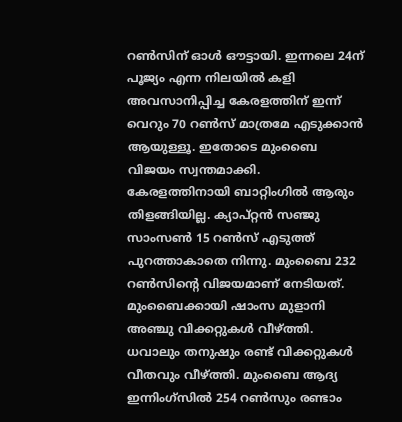റണ്‍സിന് ഓള്‍ ഔട്ടായി. ഇന്നലെ 24ന് പൂജ്യം എന്ന നിലയില്‍ കളി അവസാനിപ്പിച്ച കേരളത്തിന് ഇന്ന് വെറും 70 റണ്‍സ് മാത്രമേ എടുക്കാൻ ആയുള്ളൂ. ഇതോടെ മുംബൈ വിജയം സ്വന്തമാക്കി.  കേരളത്തിനായി ബാറ്റിംഗില്‍ ആരും തിളങ്ങിയില്ല. ക്യാപ്റ്റൻ സഞ്ജു സാംസണ്‍ 15 റണ്‍സ് എടുത്ത് പുറത്താകാതെ നിന്നു. മുംബൈ 232 റണ്‍സിന്റെ വിജയമാണ് നേടിയത്. മുംബൈക്കായി ഷാംസ മുളാനി അഞ്ചു വിക്കറ്റുകള്‍ വീഴ്ത്തി. ധവാലും തനുഷും രണ്ട് വിക്കറ്റുകള്‍ വീതവും വീഴ്ത്തി. മുംബൈ ആദ്യ ഇന്നിംഗ്സില്‍ 254 റണ്‍സും രണ്ടാം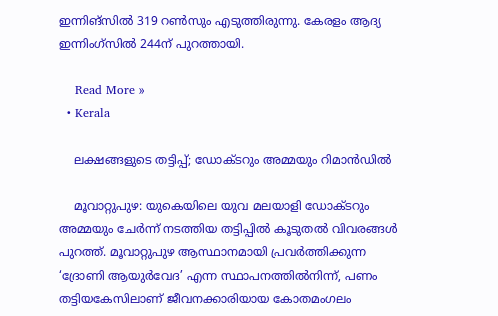ഇന്നിങ്സില്‍ 319 റണ്‍സും എടുത്തിരുന്നു. കേരളം ആദ്യ ഇന്നിംഗ്സില്‍ 244ന് പുറത്തായി.

    Read More »
  • Kerala

    ലക്ഷങ്ങളുടെ തട്ടിപ്പ്; ഡോക്ടറും അമ്മയും റിമാൻഡിൽ

    മൂവാറ്റുപുഴ: യുകെയിലെ യുവ മലയാളി ഡോക്ടറും അമ്മയും ചേർന്ന് നടത്തിയ തട്ടിപ്പില്‍ കൂടുതൽ വിവരങ്ങൾ പുറത്ത്. മൂവാറ്റുപുഴ ആസ്ഥാനമായി പ്രവര്‍ത്തിക്കുന്ന ‘ദ്രോണി ആയുര്‍വേദ’ എന്ന സ്ഥാപനത്തില്‍നിന്ന്, പണം തട്ടിയകേസിലാണ് ജീവനക്കാരിയായ കോതമംഗലം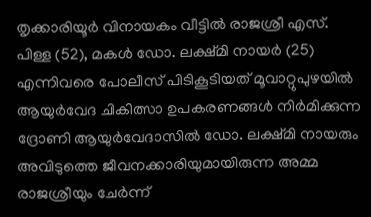തൃക്കാരിയൂര്‍ വിനായകം വീട്ടില്‍ രാജശ്രീ എസ്. പിള്ള (52), മകള്‍ ഡോ. ലക്ഷ്മി നായര്‍ (25) എന്നിവരെ പോലീസ് പിടികൂടിയത് മൂവാറ്റുപുഴയില്‍ ആയുര്‍വേദ ചികിത്സാ ഉപകരണങ്ങള്‍ നിര്‍മിക്കുന്ന ദ്രോണി ആയുര്‍വേദാസില്‍ ഡോ. ലക്ഷ്മി നായരും അവിടുത്തെ ജീവനക്കാരിയുമായിരുന്ന അമ്മ രാജശ്രീയും ചേര്‍ന്ന്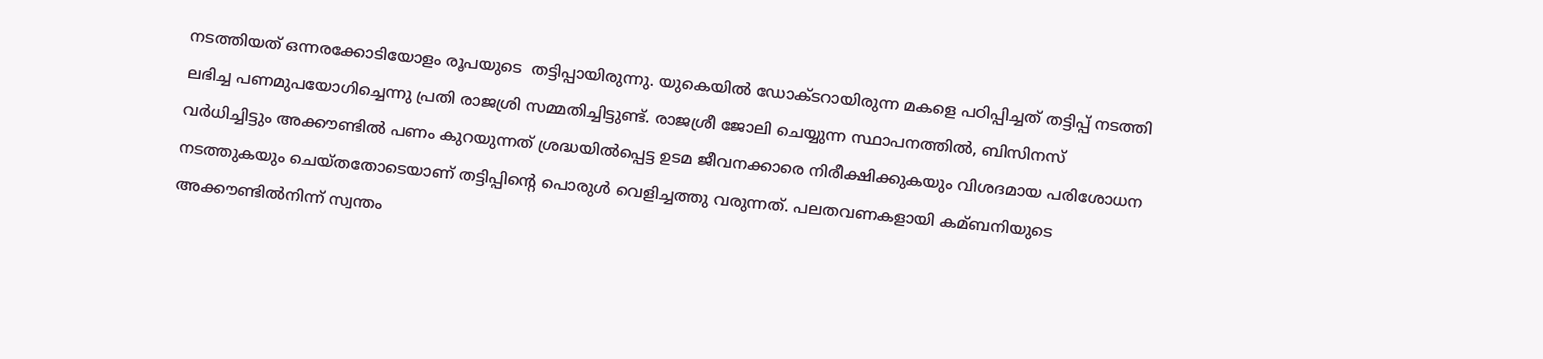നടത്തിയത് ഒന്നരക്കോടിയോളം രൂപയുടെ  തട്ടിപ്പായിരുന്നു. യുകെയില്‍ ഡോക്ടറായിരുന്ന മകളെ പഠിപ്പിച്ചത് തട്ടിപ്പ് നടത്തി ലഭിച്ച പണമുപയോഗിച്ചെന്നു പ്രതി രാജശ്രി സമ്മതിച്ചിട്ടുണ്ട്. രാജശ്രീ ജോലി ചെയ്യുന്ന സ്ഥാപനത്തില്‍, ബിസിനസ് വര്‍ധിച്ചിട്ടും അക്കൗണ്ടില്‍ പണം കുറയുന്നത് ശ്രദ്ധയില്‍പ്പെട്ട ഉടമ ജീവനക്കാരെ നിരീക്ഷിക്കുകയും വിശദമായ പരിശോധന നടത്തുകയും ചെയ്തതോടെയാണ് തട്ടിപ്പിന്റെ പൊരുള്‍ വെളിച്ചത്തു വരുന്നത്. പലതവണകളായി കമ്ബനിയുടെ അക്കൗണ്ടില്‍നിന്ന് സ്വന്തം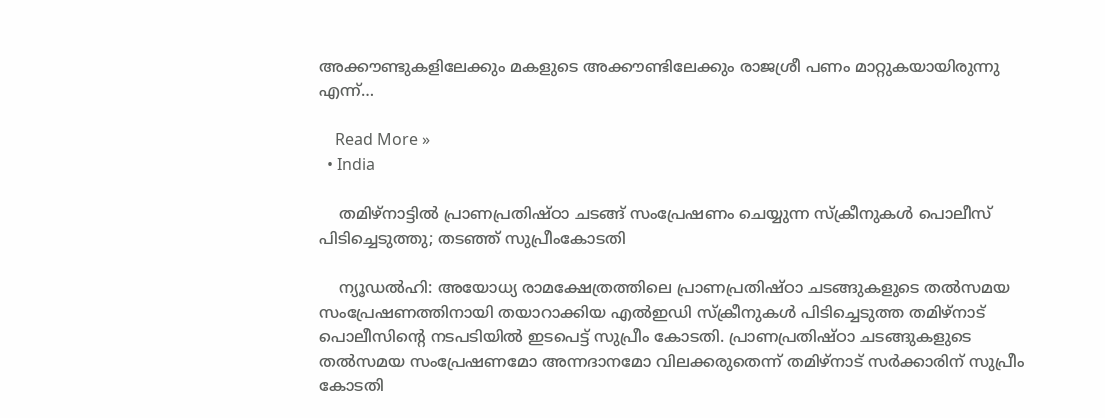അക്കൗണ്ടുകളിലേക്കും മകളുടെ അക്കൗണ്ടിലേക്കും രാജശ്രീ പണം മാറ്റുകയായിരുന്നു എന്ന്…

    Read More »
  • India

    തമിഴ്‌നാട്ടില്‍ പ്രാണപ്രതിഷ്ഠാ ചടങ്ങ് സംപ്രേഷണം ചെയ്യുന്ന സ്‌ക്രീനുകള്‍ പൊലീസ് പിടിച്ചെടുത്തു; തടഞ്ഞ് സുപ്രീംകോടതി

    ന്യൂഡല്‍ഹി: അയോധ്യ രാമക്ഷേത്രത്തിലെ പ്രാണപ്രതിഷ്ഠാ ചടങ്ങുകളുടെ തല്‍സമയ സംപ്രേഷണത്തിനായി തയാറാക്കിയ എല്‍ഇഡി സ്‌ക്രീനുകള്‍ പിടിച്ചെടുത്ത തമിഴ്‌നാട് പൊലീസിന്റെ നടപടിയില്‍ ഇടപെട്ട് സുപ്രീം കോടതി. പ്രാണപ്രതിഷ്ഠാ ചടങ്ങുകളുടെ തല്‍സമയ സംപ്രേഷണമോ അന്നദാനമോ വിലക്കരുതെന്ന് തമിഴ്‌നാട് സര്‍ക്കാരിന് സുപ്രീം കോടതി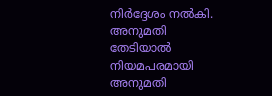നിര്‍ദ്ദേശം നല്‍കി. അനുമതി തേടിയാല്‍ നിയമപരമായി അനുമതി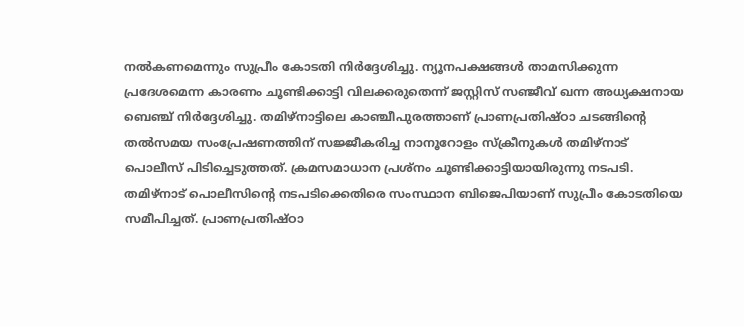നല്‍കണമെന്നും സുപ്രീം കോടതി നിര്‍ദ്ദേശിച്ചു. ന്യൂനപക്ഷങ്ങള്‍ താമസിക്കുന്ന പ്രദേശമെന്ന കാരണം ചൂണ്ടിക്കാട്ടി വിലക്കരുതെന്ന് ജസ്റ്റിസ് സഞ്ജീവ് ഖന്ന അധ്യക്ഷനായ ബെഞ്ച് നിര്‍ദ്ദേശിച്ചു. തമിഴ്‌നാട്ടിലെ കാഞ്ചീപുരത്താണ് പ്രാണപ്രതിഷ്ഠാ ചടങ്ങിന്റെ തല്‍സമയ സംപ്രേഷണത്തിന് സജ്ജീകരിച്ച നാനൂറോളം സ്‌ക്രീനുകള്‍ തമിഴ്‌നാട് പൊലീസ് പിടിച്ചെടുത്തത്. ക്രമസമാധാന പ്രശ്‌നം ചൂണ്ടിക്കാട്ടിയായിരുന്നു നടപടി. തമിഴ്‌നാട് പൊലീസിന്റെ നടപടിക്കെതിരെ സംസ്ഥാന ബിജെപിയാണ് സുപ്രീം കോടതിയെ സമീപിച്ചത്. പ്രാണപ്രതിഷ്ഠാ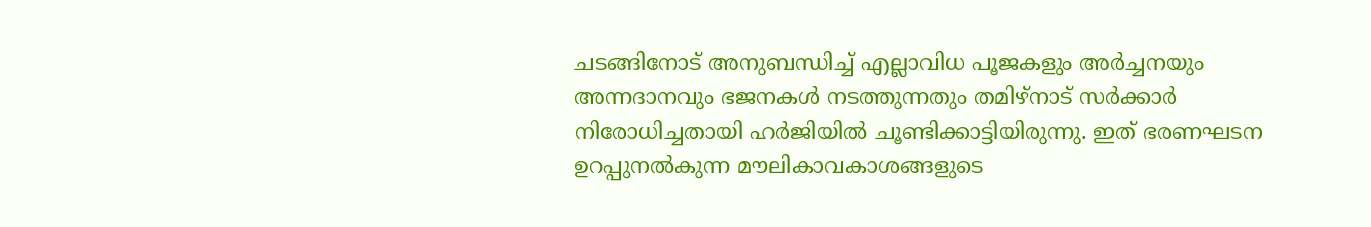ചടങ്ങിനോട് അനുബന്ധിച്ച് എല്ലാവിധ പൂജകളും അര്‍ച്ചനയും അന്നദാനവും ഭജനകള്‍ നടത്തുന്നതും തമിഴ്‌നാട് സര്‍ക്കാര്‍ നിരോധിച്ചതായി ഹര്‍ജിയില്‍ ചൂണ്ടിക്കാട്ടിയിരുന്നു. ഇത് ഭരണഘടന ഉറപ്പുനല്‍കുന്ന മൗലികാവകാശങ്ങളുടെ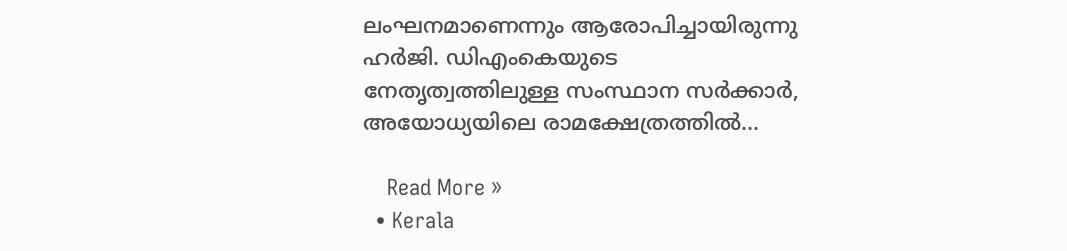ലംഘനമാണെന്നും ആരോപിച്ചായിരുന്നു ഹര്‍ജി. ഡിഎംകെയുടെ നേതൃത്വത്തിലുള്ള സംസ്ഥാന സര്‍ക്കാര്‍, അയോധ്യയിലെ രാമക്ഷേത്രത്തില്‍…

    Read More »
  • Kerala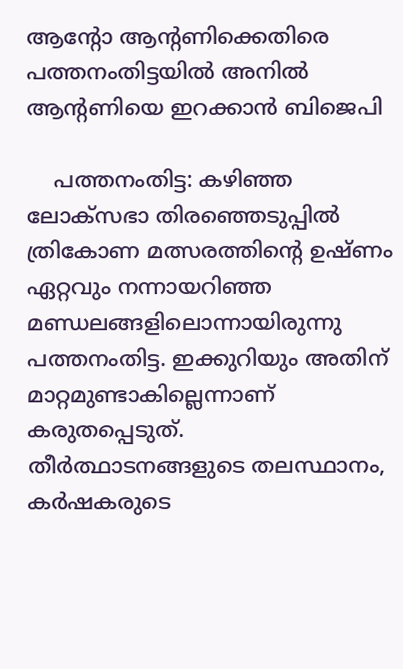ആന്റോ ആന്റണിക്കെതിരെ പത്തനംതിട്ടയിൽ അനിൽ ആന്റണിയെ ഇറക്കാൻ ബിജെപി

    പത്തനംതിട്ട: കഴിഞ്ഞ ലോക്‌സഭാ തിരഞ്ഞെടുപ്പില്‍ ത്രികോണ മത്സരത്തിന്റെ ഉഷ്ണം ഏറ്റവും നന്നായറിഞ്ഞ മണ്ഡലങ്ങളിലൊന്നായിരുന്നു പത്തനംതിട്ട. ഇക്കുറിയും അതിന് മാറ്റമുണ്ടാകില്ലെന്നാണ് കരുതപ്പെടുത്. തീർത്ഥാടനങ്ങളുടെ തലസ്ഥാനം, കർഷകരുടെ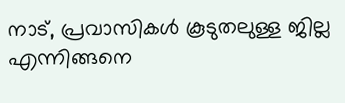നാട്, പ്രവാസികള്‍ കൂടുതലുള്ള ജില്ല എന്നിങ്ങനെ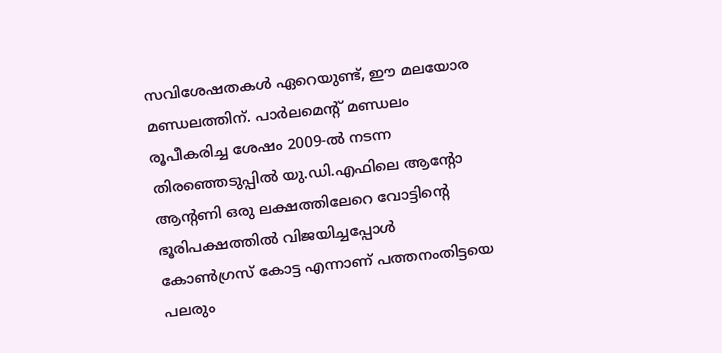സവിശേഷതകള്‍ ഏറെയുണ്ട്, ഈ മലയോര മണ്ഡലത്തിന്. പാർലമെന്റ് മണ്ഡലം രൂപീകരിച്ച ശേഷം 2009-ല്‍ നടന്ന തിരഞ്ഞെടുപ്പില്‍ യു.ഡി.എഫിലെ ആന്റോ ആന്റണി ഒരു ലക്ഷത്തിലേറെ വോട്ടിന്റെ ഭൂരിപക്ഷത്തില്‍ വിജയിച്ചപ്പോള്‍ കോണ്‍ഗ്രസ് കോട്ട എന്നാണ് പത്തനംതിട്ടയെ പലരും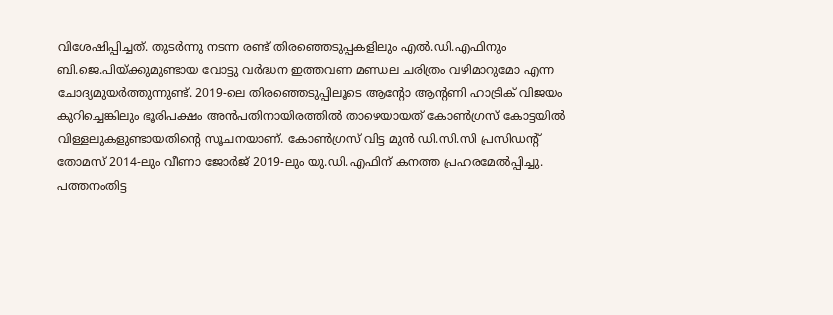വിശേഷിപ്പിച്ചത്. തുടർന്നു നടന്ന രണ്ട് തിരഞ്ഞെടുപ്പകളിലും എല്‍.ഡി.എഫിനും ബി.ജെ.പിയ്ക്കുമുണ്ടായ വോട്ടു വർദ്ധന ഇത്തവണ മണ്ഡല ചരിത്രം വഴിമാറുമോ എന്ന ചോദ്യമുയർത്തുന്നുണ്ട്. 2019-ലെ തിരഞ്ഞെടുപ്പിലൂടെ ആന്റോ ആന്റണി ഹാട്രിക് വിജയം കുറിച്ചെങ്കിലും ഭൂരിപക്ഷം അൻപതിനായിരത്തില്‍ താഴെയായത് കോണ്‍ഗ്രസ് കോട്ടയില്‍ വിള്ളലുകളുണ്ടായതിന്റെ സൂചനയാണ്. കോണ്‍ഗ്രസ് വിട്ട മുൻ ഡി.സി.സി പ്രസിഡന്റ് തോമസ് 2014-ലും വീണാ ജോർജ് 2019-ലും യു.ഡി.എഫിന് കനത്ത പ്രഹരമേല്‍പ്പിച്ചു. പത്തനംതിട്ട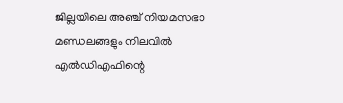ജില്ലയിലെ അഞ്ച് നിയമസഭാ മണ്ഡലങ്ങളും നിലവിൽ എൽഡിഎഫിന്റെ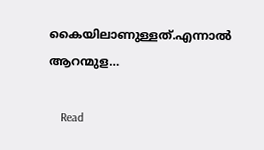കൈയിലാണുള്ളത്.എന്നാൽ ആറന്മുള…

    Read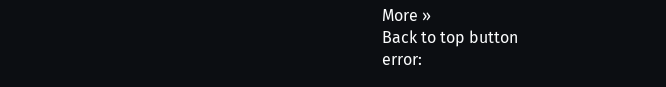More »
Back to top button
error: